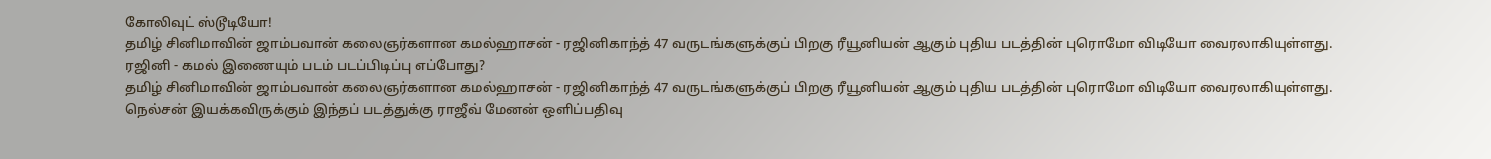கோலிவுட் ஸ்டூடியோ!
தமிழ் சினிமாவின் ஜாம்பவான் கலைஞர்களான கமல்ஹாசன் - ரஜினிகாந்த் 47 வருடங்களுக்குப் பிறகு ரீயூனியன் ஆகும் புதிய படத்தின் புரொமோ விடியோ வைரலாகியுள்ளது.
ரஜினி - கமல் இணையும் படம் படப்பிடிப்பு எப்போது?
தமிழ் சினிமாவின் ஜாம்பவான் கலைஞர்களான கமல்ஹாசன் - ரஜினிகாந்த் 47 வருடங்களுக்குப் பிறகு ரீயூனியன் ஆகும் புதிய படத்தின் புரொமோ விடியோ வைரலாகியுள்ளது.
நெல்சன் இயக்கவிருக்கும் இந்தப் படத்துக்கு ராஜீவ் மேனன் ஒளிப்பதிவு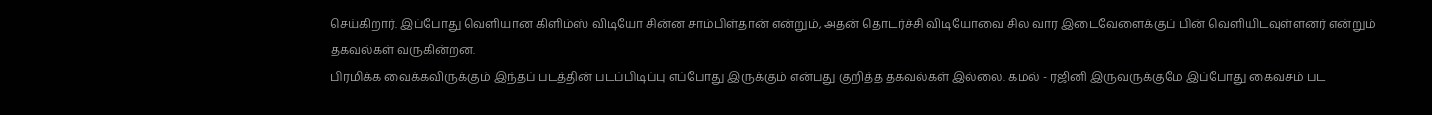செய்கிறார். இப்போது வெளியான கிளிம்ஸ் விடியோ சின்ன சாம்பிள்தான் என்றும், அதன் தொடர்ச்சி விடியோவை சில வார இடைவேளைக்குப் பின் வெளியிடவுள்ளனர் என்றும் தகவல்கள் வருகின்றன.
பிரமிக்க வைக்கவிருக்கும் இந்தப் படத்தின் படப்பிடிப்பு எப்போது இருக்கும் என்பது குறித்த தகவல்கள் இல்லை. கமல் - ரஜினி இருவருக்குமே இப்போது கைவசம் பட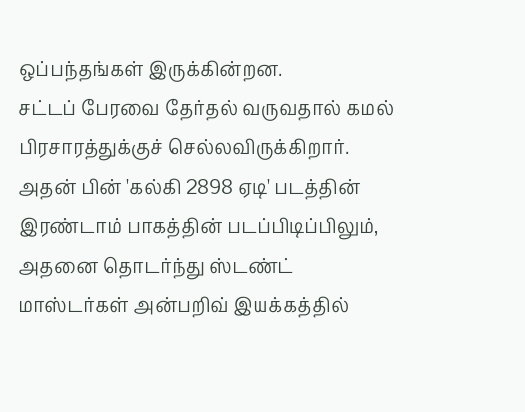ஒப்பந்தங்கள் இருக்கின்றன.
சட்டப் பேரவை தேர்தல் வருவதால் கமல் பிரசாரத்துக்குச் செல்லவிருக்கிறார். அதன் பின் 'கல்கி 2898 ஏடி' படத்தின் இரண்டாம் பாகத்தின் படப்பிடிப்பிலும், அதனை தொடர்ந்து ஸ்டண்ட் மாஸ்டர்கள் அன்பறிவ் இயக்கத்தில்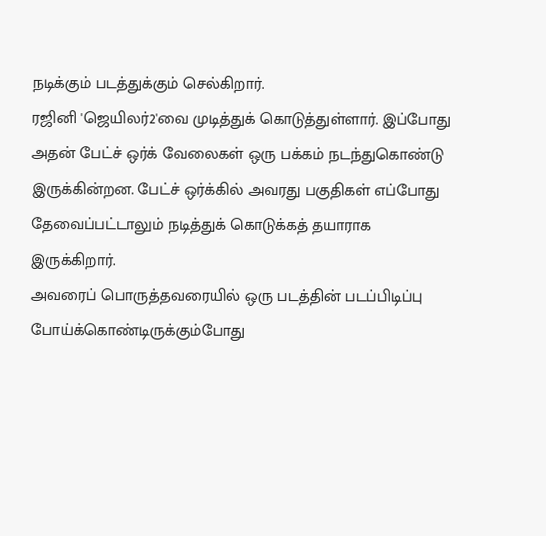நடிக்கும் படத்துக்கும் செல்கிறார்.
ரஜினி 'ஜெயிலர்2'வை முடித்துக் கொடுத்துள்ளார். இப்போது அதன் பேட்ச் ஒர்க் வேலைகள் ஒரு பக்கம் நடந்துகொண்டு இருக்கின்றன. பேட்ச் ஒர்க்கில் அவரது பகுதிகள் எப்போது தேவைப்பட்டாலும் நடித்துக் கொடுக்கத் தயாராக இருக்கிறார்.
அவரைப் பொருத்தவரையில் ஒரு படத்தின் படப்பிடிப்பு போய்க்கொண்டிருக்கும்போது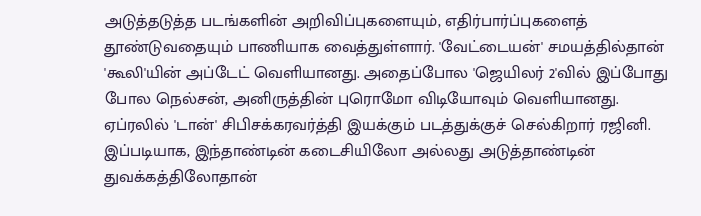அடுத்தடுத்த படங்களின் அறிவிப்புகளையும், எதிர்பார்ப்புகளைத் தூண்டுவதையும் பாணியாக வைத்துள்ளார். 'வேட்டையன்' சமயத்தில்தான் 'கூலி'யின் அப்டேட் வெளியானது. அதைப்போல 'ஜெயிலர் 2'வில் இப்போது போல நெல்சன், அனிருத்தின் புரொமோ விடியோவும் வெளியானது.
ஏப்ரலில் 'டான்' சிபிசக்கரவர்த்தி இயக்கும் படத்துக்குச் செல்கிறார் ரஜினி. இப்படியாக, இந்தாண்டின் கடைசியிலோ அல்லது அடுத்தாண்டின் துவக்கத்திலோதான்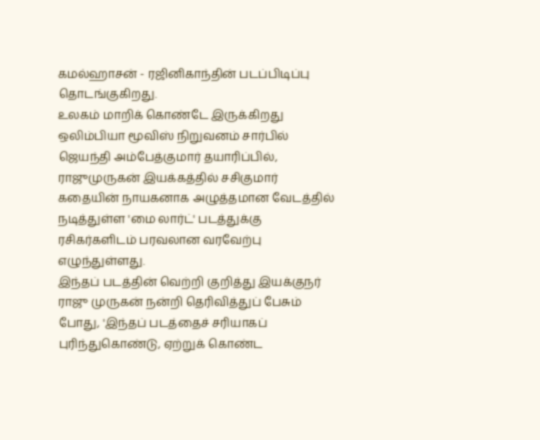கமல்ஹாசன் - ரஜினிகாந்தின் படப்பிடிப்பு தொடங்குகிறது.
உலகம் மாறிக் கொண்டே இருக்கிறது
ஒலிம்பியா மூவிஸ் நிறுவனம் சார்பில் ஜெயந்தி அம்பேத்குமார் தயாரிப்பில், ராஜுமுருகன் இயக்கத்தில் சசிகுமார் கதையின் நாயகனாக அழுத்தமான வேடத்தில் நடித்துள்ள 'மை லார்ட்' படத்துக்கு ரசிகர்களிடம் பரவலான வரவேற்பு எழுந்துள்ளது.
இந்தப் படத்தின் வெற்றி குறித்து இயக்குநர் ராஜு முருகன் நன்றி தெரிவித்துப் பேசும் போது, 'இந்தப் படத்தைச் சரியாகப் புரிந்துகொண்டு, ஏற்றுக் கொண்ட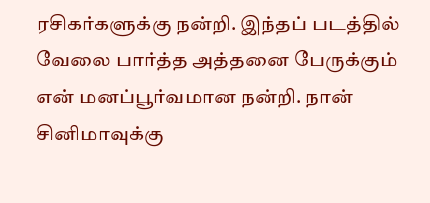ரசிகர்களுக்கு நன்றி. இந்தப் படத்தில் வேலை பார்த்த அத்தனை பேருக்கும் என் மனப்பூர்வமான நன்றி. நான் சினிமாவுக்கு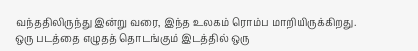வந்ததிலிருந்து இன்று வரை, இந்த உலகம் ரொம்ப மாறியிருக்கிறது.
ஒரு படத்தை எழுதத் தொடங்கும் இடத்தில் ஒரு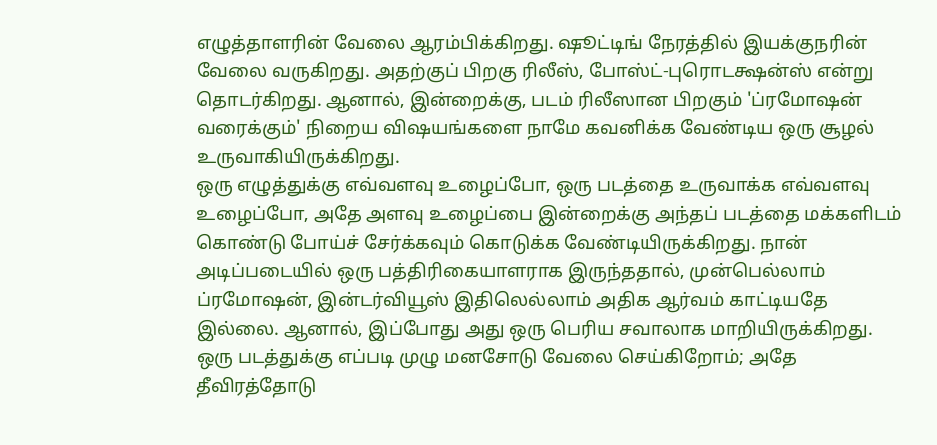எழுத்தாளரின் வேலை ஆரம்பிக்கிறது. ஷூட்டிங் நேரத்தில் இயக்குநரின் வேலை வருகிறது. அதற்குப் பிறகு ரிலீஸ், போஸ்ட்-புரொடக்ஷன்ஸ் என்று தொடர்கிறது. ஆனால், இன்றைக்கு, படம் ரிலீஸான பிறகும் 'ப்ரமோஷன் வரைக்கும்' நிறைய விஷயங்களை நாமே கவனிக்க வேண்டிய ஒரு சூழல் உருவாகியிருக்கிறது.
ஒரு எழுத்துக்கு எவ்வளவு உழைப்போ, ஒரு படத்தை உருவாக்க எவ்வளவு உழைப்போ, அதே அளவு உழைப்பை இன்றைக்கு அந்தப் படத்தை மக்களிடம் கொண்டு போய்ச் சேர்க்கவும் கொடுக்க வேண்டியிருக்கிறது. நான் அடிப்படையில் ஒரு பத்திரிகையாளராக இருந்ததால், முன்பெல்லாம் ப்ரமோஷன், இன்டர்வியூஸ் இதிலெல்லாம் அதிக ஆர்வம் காட்டியதே இல்லை. ஆனால், இப்போது அது ஒரு பெரிய சவாலாக மாறியிருக்கிறது.
ஒரு படத்துக்கு எப்படி முழு மனசோடு வேலை செய்கிறோம்; அதே தீவிரத்தோடு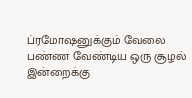ப்ரமோஷனுக்கும் வேலை பண்ண வேண்டிய ஒரு சூழல் இன்றைக்கு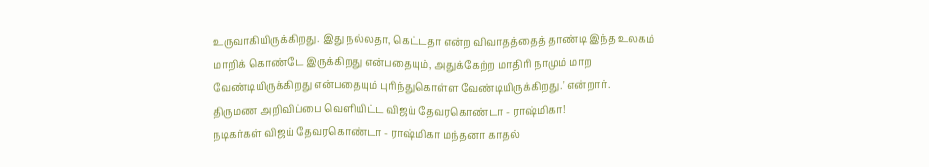உருவாகியிருக்கிறது. இது நல்லதா, கெட்டதா என்ற விவாதத்தைத் தாண்டி இந்த உலகம் மாறிக் கொண்டே இருக்கிறது என்பதையும், அதுக்கேற்ற மாதிரி நாமும் மாற வேண்டியிருக்கிறது என்பதையும் புரிந்துகொள்ள வேண்டியிருக்கிறது.' என்றார்.
திருமண அறிவிப்பை வெளியிட்ட விஜய் தேவரகொண்டா - ராஷ்மிகா!
நடிகர்கள் விஜய் தேவரகொண்டா - ராஷ்மிகா மந்தனா காதல்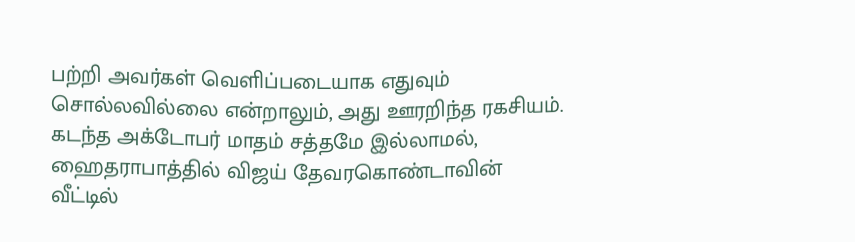பற்றி அவர்கள் வெளிப்படையாக எதுவும் சொல்லவில்லை என்றாலும், அது ஊரறிந்த ரகசியம். கடந்த அக்டோபர் மாதம் சத்தமே இல்லாமல், ஹைதராபாத்தில் விஜய் தேவரகொண்டாவின் வீட்டில்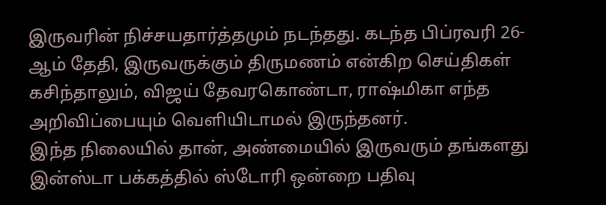இருவரின் நிச்சயதார்த்தமும் நடந்தது. கடந்த பிப்ரவரி 26-ஆம் தேதி, இருவருக்கும் திருமணம் என்கிற செய்திகள் கசிந்தாலும், விஜய் தேவரகொண்டா, ராஷ்மிகா எந்த அறிவிப்பையும் வெளியிடாமல் இருந்தனர்.
இந்த நிலையில் தான், அண்மையில் இருவரும் தங்களது இன்ஸ்டா பக்கத்தில் ஸ்டோரி ஒன்றை பதிவு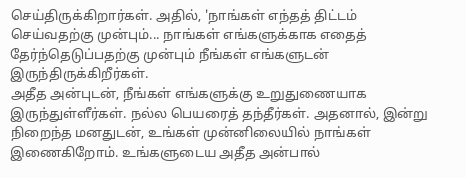செய்திருக்கிறார்கள். அதில், 'நாங்கள் எந்தத் திட்டம் செய்வதற்கு முன்பும்... நாங்கள் எங்களுக்காக எதைத் தேர்ந்தெடுப்பதற்கு முன்பும் நீங்கள் எங்களுடன் இருந்திருக்கிறீர்கள்.
அதீத அன்புடன், நீங்கள் எங்களுக்கு உறுதுணையாக இருந்துள்ளீர்கள். நல்ல பெயரைத் தந்தீர்கள். அதனால், இன்று நிறைந்த மனதுடன், உங்கள் முன்னிலையில் நாங்கள் இணைகிறோம். உங்களுடைய அதீத அன்பால்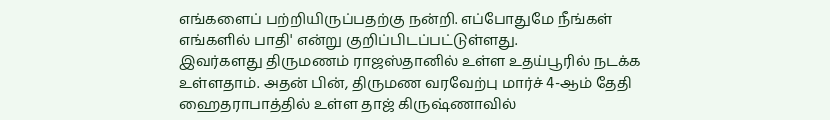எங்களைப் பற்றியிருப்பதற்கு நன்றி. எப்போதுமே நீங்கள் எங்களில் பாதி' என்று குறிப்பிடப்பட்டுள்ளது.
இவர்களது திருமணம் ராஜஸ்தானில் உள்ள உதய்பூரில் நடக்க உள்ளதாம். அதன் பின், திருமண வரவேற்பு மார்ச் 4-ஆம் தேதி ஹைதராபாத்தில் உள்ள தாஜ் கிருஷ்ணாவில்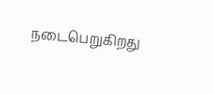நடைபெறுகிறது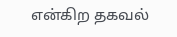என்கிற தகவல்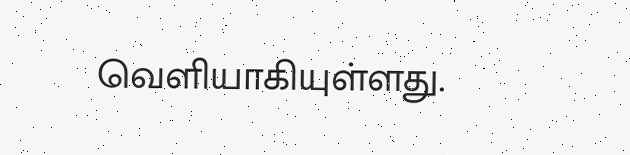வெளியாகியுள்ளது.